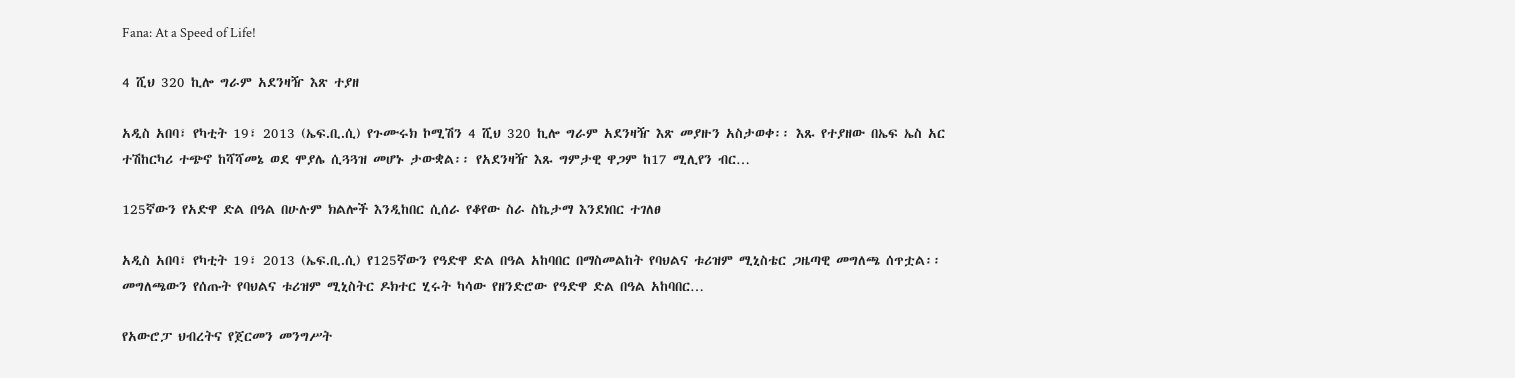Fana: At a Speed of Life!

4 ሺህ 320 ኪሎ ግራም አደንዛዥ እጽ ተያዘ

አዲስ አበባ፣ የካቲት 19፣ 2013 (ኤፍ.ቢ.ሲ) የጉሙሩክ ኮሚሽን 4 ሺህ 320 ኪሎ ግራም አደንዛዥ እጽ መያዙን አስታወቀ፡፡ እጹ የተያዘው በኤፍ ኤስ አር ተሽከርካሪ ተጭኖ ከሻሻመኔ ወደ ሞያሌ ሲጓጓዝ መሆኑ ታውቋል፡፡ የአደንዛዥ እጹ ግምታዊ ዋጋም ከ17 ሚሊየን ብር…

125ኛውን የአድዋ ድል በዓል በሁሉም ክልሎች እንዲከበር ሲሰራ የቆየው ስራ ስኬታማ እንደነበር ተገለፀ

አዲስ አበባ፣ የካቲት 19፣ 2013 (ኤፍ.ቢ.ሲ) የ125ኛውን የዓድዋ ድል በዓል አከባበር በማስመልከት የባህልና ቱሪዝም ሚኒስቴር ጋዜጣዊ መግለጫ ሰጥቷል፡፡ መግለጫውን የሰጡት የባህልና ቱሪዝም ሚኒስትር ዶክተር ሂሩት ካሳው የዘንድሮው የዓድዋ ድል በዓል አከባበር…

የአውሮፓ ህብረትና የጀርመን መንግሥት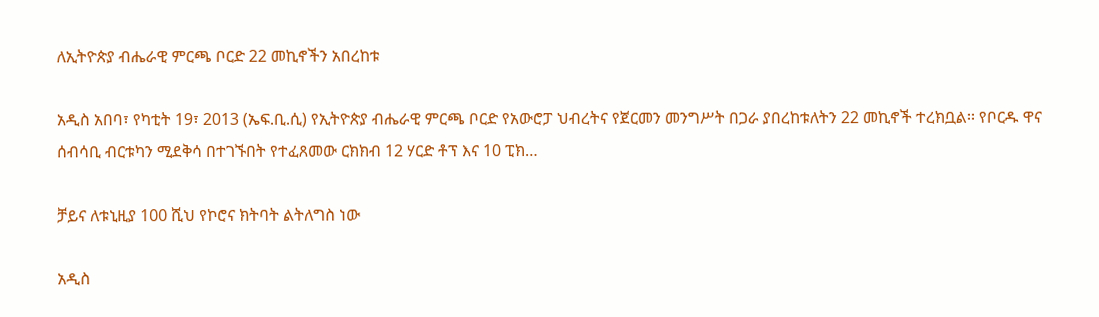ለኢትዮጵያ ብሔራዊ ምርጫ ቦርድ 22 መኪኖችን አበረከቱ

አዲስ አበባ፣ የካቲት 19፣ 2013 (ኤፍ.ቢ.ሲ) የኢትዮጵያ ብሔራዊ ምርጫ ቦርድ የአውሮፓ ህብረትና የጀርመን መንግሥት በጋራ ያበረከቱለትን 22 መኪኖች ተረክቧል፡፡ የቦርዱ ዋና ሰብሳቢ ብርቱካን ሚደቅሳ በተገኙበት የተፈጸመው ርክክብ 12 ሃርድ ቶፕ እና 10 ፒክ…

ቻይና ለቱኒዚያ 100 ሺህ የኮሮና ክትባት ልትለግስ ነው

አዲስ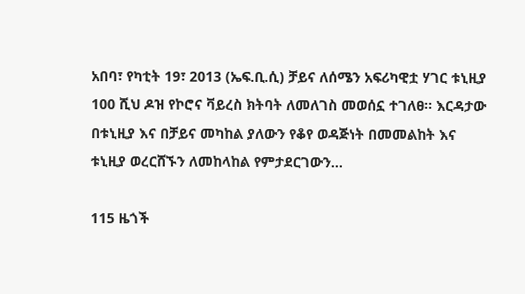አበባ፣ የካቲት 19፣ 2013 (ኤፍ.ቢ.ሲ) ቻይና ለሰሜን አፍሪካዊቷ ሃገር ቱኒዚያ 100 ሺህ ዶዝ የኮሮና ቫይረስ ክትባት ለመለገስ መወሰኗ ተገለፀ፡፡ እርዳታው በቱኒዚያ እና በቻይና መካከል ያለውን የቆየ ወዳጅነት በመመልከት እና ቱኒዚያ ወረርሸኙን ለመከላከል የምታደርገውን…

115 ዜጎች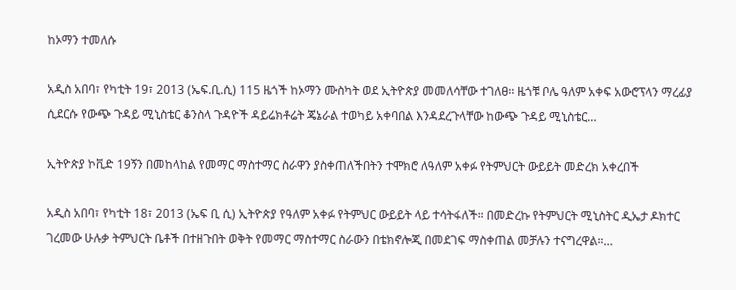ከኦማን ተመለሱ

አዲስ አበባ፣ የካቲት 19፣ 2013 (ኤፍ.ቢ.ሲ) 115 ዜጎች ከኦማን ሙስካት ወደ ኢትዮጵያ መመለሳቸው ተገለፀ፡፡ ዜጎቹ ቦሌ ዓለም አቀፍ አውሮፕላን ማረፊያ ሲደርሱ የውጭ ጉዳይ ሚኒስቴር ቆንስላ ጉዳዮች ዳይሬክቶሬት ጄኔራል ተወካይ አቀባበል እንዳደረጉላቸው ከውጭ ጉዳይ ሚኒስቴር…

ኢትዮጵያ ኮቪድ 19ኝን በመከላከል የመማር ማስተማር ስራዋን ያስቀጠለችበትን ተሞክሮ ለዓለም አቀፉ የትምህርት ውይይት መድረክ አቀረበች

አዲስ አበባ፣ የካቲት 18፣ 2013 (ኤፍ ቢ ሲ) ኢትዮጵያ የዓለም አቀፉ የትምህር ውይይት ላይ ተሳትፋለች። በመድረኩ የትምህርት ሚኒስትር ዲኤታ ዶክተር ገረመው ሁሉቃ ትምህርት ቤቶች በተዘጉበት ወቅት የመማር ማስተማር ስራውን በቴክኖሎጂ በመደገፍ ማስቀጠል መቻሉን ተናግረዋል።…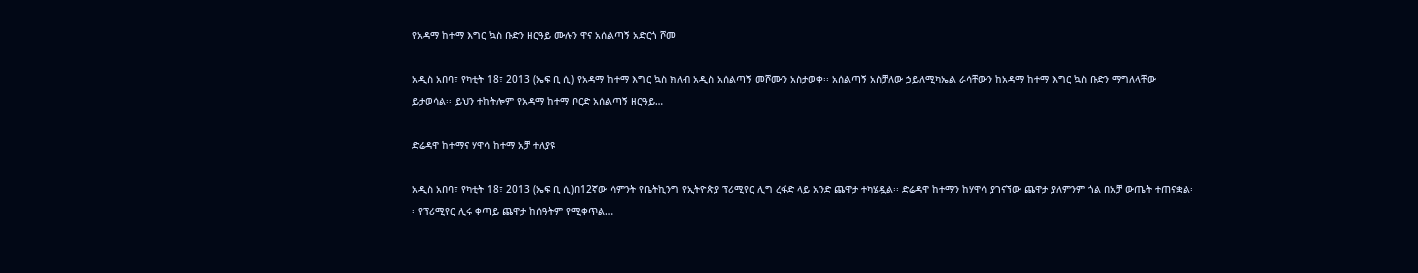የአዳማ ከተማ እግር ኳስ ቡድን ዘርዓይ ሙሉን ዋና አሰልጣኝ አድርጎ ሾመ

አዲስ አበባ፣ የካቲት 18፣ 2013 (ኤፍ ቢ ሲ) የአዳማ ከተማ እግር ኳስ ክለብ አዲስ አሰልጣኝ መሾሙን አስታወቀ፡፡ አሰልጣኝ አስቻለው ኃይለሚካኤል ራሳቸውን ከአዳማ ከተማ እግር ኳስ ቡድን ማግለላቸው ይታወሳል፡፡ ይህን ተከትሎም የአዳማ ከተማ ቦርድ አሰልጣኝ ዘርዓይ…

ድሬዳዋ ከተማና ሃዋሳ ከተማ አቻ ተለያዩ

አዲስ አበባ፣ የካቲት 18፣ 2013 (ኤፍ ቢ ሲ)በ12ኛው ሳምንት የቤትኪንግ የኢትዮጵያ ፕሪሚየር ሊግ ረፋድ ላይ አንድ ጨዋታ ተካሄዷል፡፡ ድሬዳዋ ከተማን ከሃዋሳ ያገናኘው ጨዋታ ያለምንም ጎል በአቻ ውጤት ተጠናቋል፡፡ የፕሪሚየር ሊሩ ቀጣይ ጨዋታ ከሰዓትም የሚቀጥል…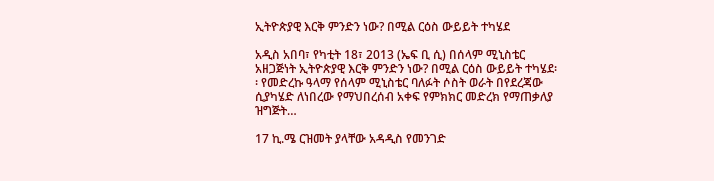ኢትዮጵያዊ እርቅ ምንድን ነው? በሚል ርዕስ ውይይት ተካሄደ

አዲስ አበባ፣ የካቲት 18፣ 2013 (ኤፍ ቢ ሲ) በሰላም ሚኒስቴር አዘጋጅነት ኢትዮጵያዊ እርቅ ምንድን ነው? በሚል ርዕስ ውይይት ተካሄደ፡፡ የመድረኩ ዓላማ የሰላም ሚኒስቴር ባለፉት ሶስት ወራት በየደረጃው ሲያካሄድ ለነበረው የማህበረሰብ አቀፍ የምክክር መድረክ የማጠቃለያ ዝግጅት…

17 ኪ.ሜ ርዝመት ያላቸው አዳዲስ የመንገድ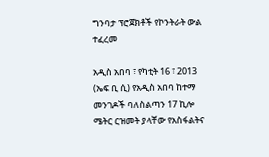ግንባታ ፕሮጀክቶች የኮንትራት ውል ተፈረመ

አዲስ አበባ ፣ የካቲት 16 ፣ 2013 (ኤፍ ቢ ሲ) የአዲስ አበባ ከተማ መንገዶች ባለስልጣን 17 ኪሎ ሜትር ርዝመት ያላቸው የአስፋልትና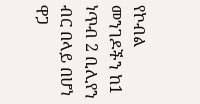የኮብል መንገዶችን ከ1 ነጥብ 2 ቢሊየን ብር በላይ በሆነ ዋጋ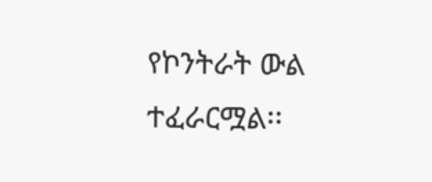የኮንትራት ውል ተፈራርሟል፡፡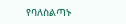የባለስልጣኑ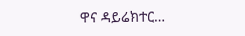ዋና ዳይሬክተር…